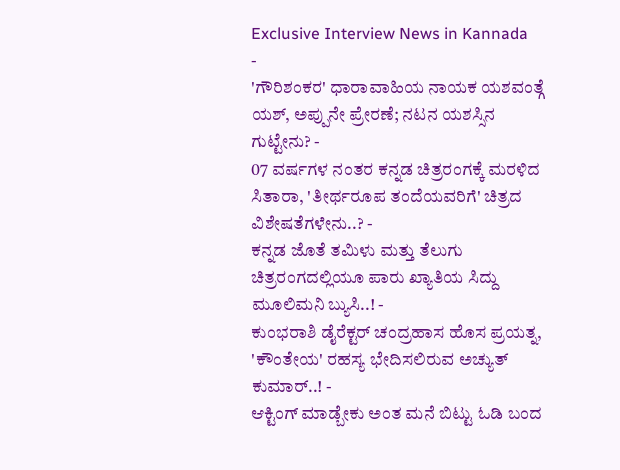Exclusive Interview News in Kannada
-
'ಗೌರಿಶಂಕರ' ಧಾರಾವಾಹಿಯ ನಾಯಕ ಯಶವಂತ್ಗೆ ಯಶ್, ಅಪ್ಪುನೇ ಪ್ರೇರಣೆ; ನಟನ ಯಶಸ್ಸಿನ ಗುಟ್ಟೇನು? -
07 ವರ್ಷಗಳ ನಂತರ ಕನ್ನಡ ಚಿತ್ರರಂಗಕ್ಕೆ ಮರಳಿದ ಸಿತಾರಾ, 'ತೀರ್ಥರೂಪ ತಂದೆಯವರಿಗೆ' ಚಿತ್ರದ ವಿಶೇಷತೆಗಳೇನು..? -
ಕನ್ನಡ ಜೊತೆ ತಮಿಳು ಮತ್ತು ತೆಲುಗು ಚಿತ್ರರಂಗದಲ್ಲಿಯೂ ಪಾರು ಖ್ಯಾತಿಯ ಸಿದ್ದು ಮೂಲಿಮನಿ ಬ್ಯುಸಿ..! -
ಕುಂಭರಾಶಿ ಡೈರೆಕ್ಟರ್ ಚಂದ್ರಹಾಸ ಹೊಸ ಪ್ರಯತ್ನ, 'ಕೌಂತೇಯ' ರಹಸ್ಯ ಭೇದಿಸಲಿರುವ ಅಚ್ಯುತ್ ಕುಮಾರ್..! -
ಆಕ್ಟಿಂಗ್ ಮಾಡ್ಬೇಕು ಅಂತ ಮನೆ ಬಿಟ್ಟು ಓಡಿ ಬಂದ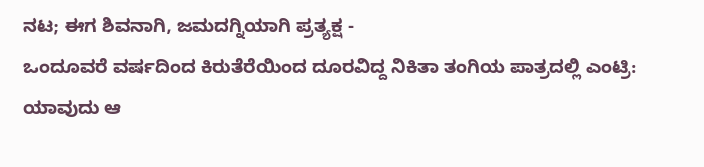ನಟ; ಈಗ ಶಿವನಾಗಿ, ಜಮದಗ್ನಿಯಾಗಿ ಪ್ರತ್ಯಕ್ಷ -
ಒಂದೂವರೆ ವರ್ಷದಿಂದ ಕಿರುತೆರೆಯಿಂದ ದೂರವಿದ್ದ ನಿಕಿತಾ ತಂಗಿಯ ಪಾತ್ರದಲ್ಲಿ ಎಂಟ್ರಿ: ಯಾವುದು ಆ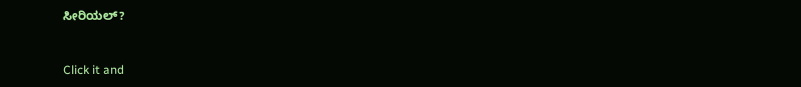ಸೀರಿಯಲ್?


Click it and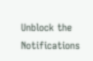Unblock the Notifications